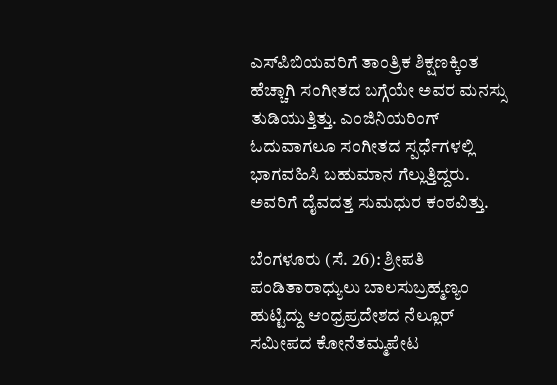ಎಸ್‌ಪಿಬಿಯವರಿಗೆ ತಾಂತ್ರಿಕ ಶಿಕ್ಷಣಕ್ಕಿಂತ ಹೆಚ್ಚಾಗಿ ಸಂಗೀತದ ಬಗ್ಗೆಯೇ ಅವರ ಮನಸ್ಸು ತುಡಿಯುತ್ತಿತ್ತು. ಎಂಜಿನಿಯರಿಂಗ್‌ ಓದುವಾಗಲೂ ಸಂಗೀತದ ಸ್ಪರ್ಧೆಗಳಲ್ಲಿ ಭಾಗವಹಿಸಿ ಬಹುಮಾನ ಗೆಲ್ಲುತ್ತಿದ್ದರು. ಅವರಿಗೆ ದೈವದತ್ತ ಸುಮಧುರ ಕಂಠವಿತ್ತು.

ಬೆಂಗಳೂರು (ಸೆ. 26): ಶ್ರೀಪತಿ ಪಂಡಿತಾರಾಧ್ಯುಲು ಬಾಲಸುಬ್ರಹ್ಮಣ್ಯಂ ಹುಟ್ಟಿದ್ದು ಆಂಧ್ರಪ್ರದೇಶದ ನೆಲ್ಲೂರ್‌ ಸಮೀಪದ ಕೋನೆತಮ್ಮಪೇಟ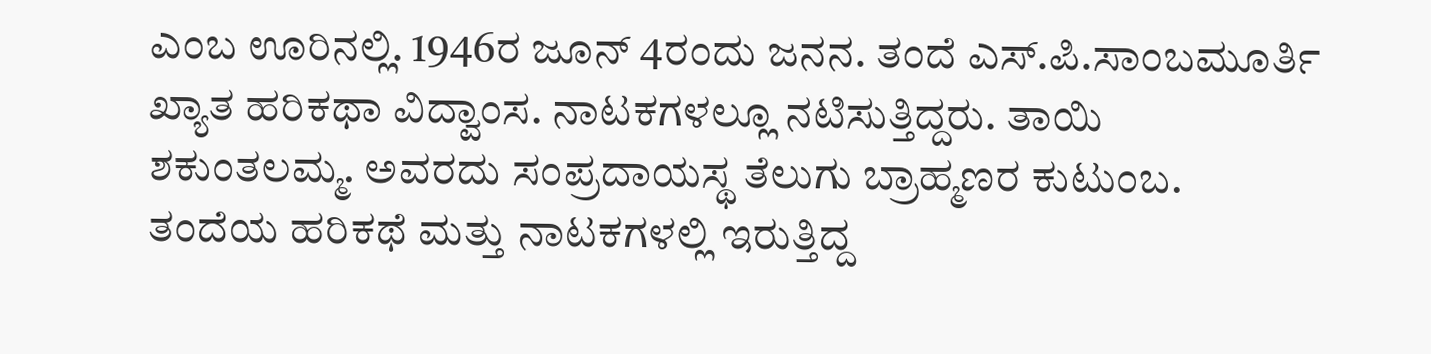ಎಂಬ ಊರಿನಲ್ಲಿ. 1946ರ ಜೂನ್‌ 4ರಂದು ಜನನ. ತಂದೆ ಎಸ್‌.ಪಿ.ಸಾಂಬಮೂರ್ತಿ ಖ್ಯಾತ ಹರಿಕಥಾ ವಿದ್ವಾಂಸ. ನಾಟಕಗಳಲ್ಲೂ ನಟಿಸುತ್ತಿದ್ದರು. ತಾಯಿ ಶಕುಂತಲಮ್ಮ. ಅವರದು ಸಂಪ್ರದಾಯಸ್ಥ ತೆಲುಗು ಬ್ರಾಹ್ಮಣರ ಕುಟುಂಬ. ತಂದೆಯ ಹರಿಕಥೆ ಮತ್ತು ನಾಟಕಗಳಲ್ಲಿ ಇರುತ್ತಿದ್ದ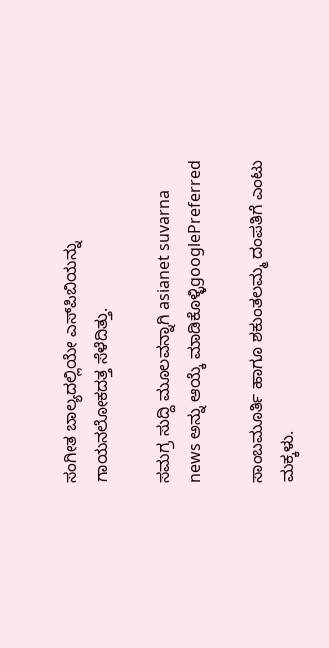ಸಂಗೀತ ಬಾಲ್ಯದಲ್ಲಿಯೇ ಎಸ್‌ಪಿಬಿಯನ್ನು ಗಾಯನಲೋಕದತ್ತ ಸೆಳೆದಿತ್ತು.

ಸಮಗ್ರ ಸುದ್ದಿ ಮೂಲವನ್ನಾಗಿ asianet suvarna news ಅನ್ನು ಆಯ್ಕೆ ಮಾಡಿಕೊಳ್ಳಿgooglePreferred

ಸಾಂಬಮೂರ್ತಿ ಹಾಗೂ ಶಕುಂತಲಮ್ಮ ದಂಪತಿಗೆ ಎಂಟು ಮಕ್ಕಳು.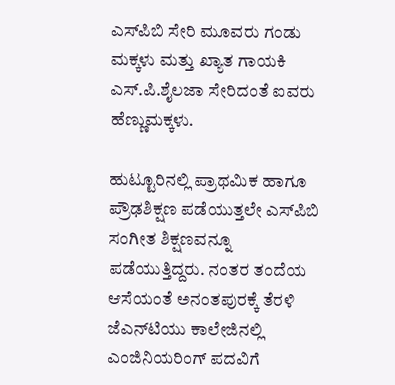ಎಸ್‌ಪಿಬಿ ಸೇರಿ ಮೂವರು ಗಂಡು ಮಕ್ಕಳು ಮತ್ತು ಖ್ಯಾತ ಗಾಯಕಿ ಎಸ್‌.ಪಿ.ಶೈಲಜಾ ಸೇರಿದಂತೆ ಐವರು ಹೆಣ್ಣುಮಕ್ಕಳು.

ಹುಟ್ಟೂರಿನಲ್ಲಿ ಪ್ರಾಥಮಿಕ ಹಾಗೂ ಪ್ರೌಢಶಿಕ್ಷಣ ಪಡೆಯುತ್ತಲೇ ಎಸ್‌ಪಿಬಿ ಸಂಗೀತ ಶಿಕ್ಷಣವನ್ನೂ ಪಡೆಯುತ್ತಿದ್ದರು. ನಂತರ ತಂದೆಯ ಆಸೆಯಂತೆ ಅನಂತಪುರಕ್ಕೆ ತೆರಳಿ ಜೆಎನ್‌ಟಿಯು ಕಾಲೇಜಿನಲ್ಲಿ ಎಂಜಿನಿಯರಿಂಗ್‌ ಪದವಿಗೆ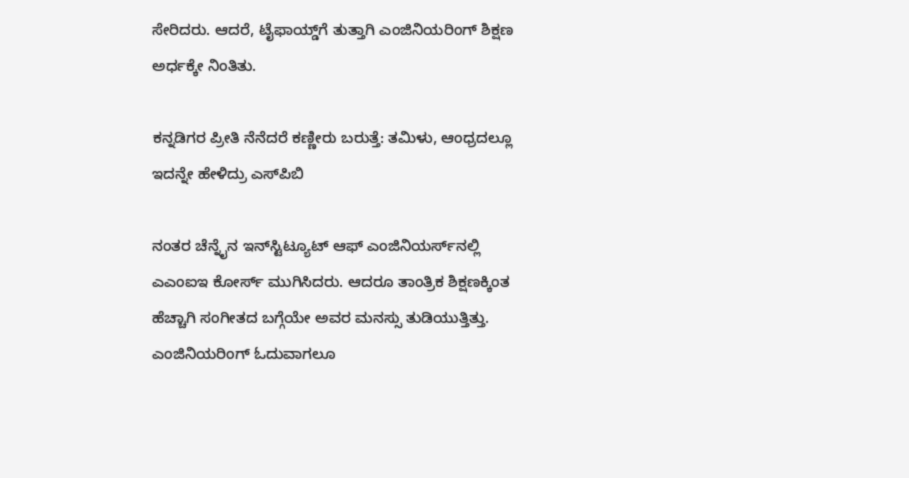ಸೇರಿದರು. ಆದರೆ, ಟೈಫಾಯ್ಡ್‌ಗೆ ತುತ್ತಾಗಿ ಎಂಜಿನಿಯರಿಂಗ್‌ ಶಿಕ್ಷಣ ಅರ್ಧಕ್ಕೇ ನಿಂತಿತು.

ಕನ್ನಡಿಗರ ಪ್ರೀತಿ ನೆನೆದರೆ ಕಣ್ಣೀರು ಬರುತ್ತೆ: ತಮಿಳು, ಆಂಧ್ರದಲ್ಲೂ ಇದನ್ನೇ ಹೇಳಿದ್ರು ಎಸ್‌ಪಿಬಿ

ನಂತರ ಚೆನ್ನೈನ ಇನ್‌ಸ್ಟಿಟ್ಯೂಟ್‌ ಆಫ್‌ ಎಂಜಿನಿಯರ್ಸ್‌ನಲ್ಲಿ ಎಎಂಐಇ ಕೋರ್ಸ್‌ ಮುಗಿಸಿದರು. ಆದರೂ ತಾಂತ್ರಿಕ ಶಿಕ್ಷಣಕ್ಕಿಂತ ಹೆಚ್ಚಾಗಿ ಸಂಗೀತದ ಬಗ್ಗೆಯೇ ಅವರ ಮನಸ್ಸು ತುಡಿಯುತ್ತಿತ್ತು. ಎಂಜಿನಿಯರಿಂಗ್‌ ಓದುವಾಗಲೂ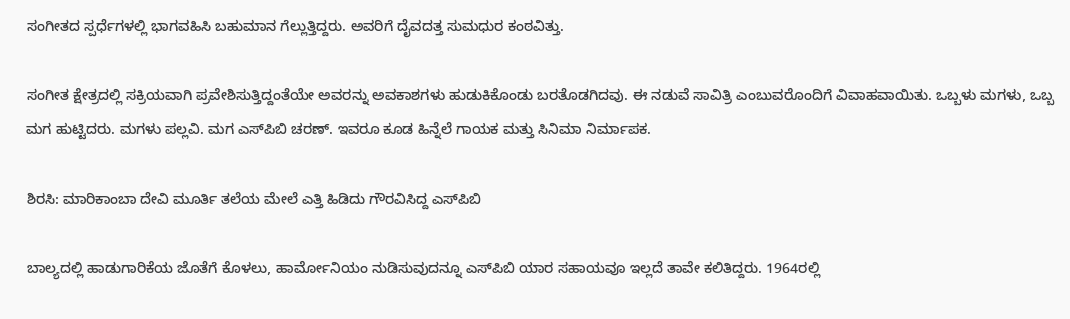ಸಂಗೀತದ ಸ್ಪರ್ಧೆಗಳಲ್ಲಿ ಭಾಗವಹಿಸಿ ಬಹುಮಾನ ಗೆಲ್ಲುತ್ತಿದ್ದರು. ಅವರಿಗೆ ದೈವದತ್ತ ಸುಮಧುರ ಕಂಠವಿತ್ತು.

ಸಂಗೀತ ಕ್ಷೇತ್ರದಲ್ಲಿ ಸಕ್ರಿಯವಾಗಿ ಪ್ರವೇಶಿಸುತ್ತಿದ್ದಂತೆಯೇ ಅವರನ್ನು ಅವಕಾಶಗಳು ಹುಡುಕಿಕೊಂಡು ಬರತೊಡಗಿದವು. ಈ ನಡುವೆ ಸಾವಿತ್ರಿ ಎಂಬುವರೊಂದಿಗೆ ವಿವಾಹವಾಯಿತು. ಒಬ್ಬಳು ಮಗಳು, ಒಬ್ಬ ಮಗ ಹುಟ್ಟಿದರು. ಮಗಳು ಪಲ್ಲವಿ. ಮಗ ಎಸ್‌ಪಿಬಿ ಚರಣ್‌. ಇವರೂ ಕೂಡ ಹಿನ್ನೆಲೆ ಗಾಯಕ ಮತ್ತು ಸಿನಿಮಾ ನಿರ್ಮಾಪಕ.

ಶಿರಸಿ: ಮಾರಿಕಾಂಬಾ ದೇವಿ ಮೂರ್ತಿ ತಲೆಯ ಮೇಲೆ ಎತ್ತಿ ಹಿಡಿದು ಗೌರವಿಸಿದ್ದ ಎಸ್‌ಪಿಬಿ

ಬಾಲ್ಯದಲ್ಲಿ ಹಾಡುಗಾರಿಕೆಯ ಜೊತೆಗೆ ಕೊಳಲು, ಹಾರ್ಮೋನಿಯಂ ನುಡಿಸುವುದನ್ನೂ ಎಸ್‌ಪಿಬಿ ಯಾರ ಸಹಾಯವೂ ಇಲ್ಲದೆ ತಾವೇ ಕಲಿತಿದ್ದರು. 1964ರಲ್ಲಿ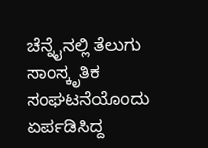ಚೆನ್ನೈನಲ್ಲಿ ತೆಲುಗು ಸಾಂಸ್ಕೃತಿಕ ಸಂಘಟನೆಯೊಂದು ಏರ್ಪಡಿಸಿದ್ದ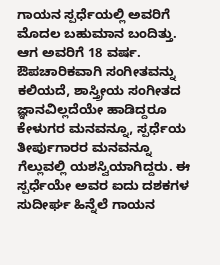ಗಾಯನ ಸ್ಪರ್ಧೆಯಲ್ಲಿ ಅವರಿಗೆ ಮೊದಲ ಬಹುಮಾನ ಬಂದಿತ್ತು. ಆಗ ಅವರಿಗೆ 18 ವರ್ಷ. ಔಪಚಾರಿಕವಾಗಿ ಸಂಗೀತವನ್ನು ಕಲಿಯದೆ, ಶಾಸ್ತ್ರೀಯ ಸಂಗೀತದ ಜ್ಞಾನವಿಲ್ಲದೆಯೇ ಹಾಡಿದ್ದರೂ ಕೇಳುಗರ ಮನವನ್ನೂ, ಸ್ಪರ್ಧೆಯ ತೀರ್ಪುಗಾರರ ಮನವನ್ನೂ ಗೆಲ್ಲುವಲ್ಲಿ ಯಶಸ್ವಿಯಾಗಿದ್ದರು. ಈ ಸ್ಪರ್ಧೆಯೇ ಅವರ ಐದು ದಶಕಗಳ ಸುದೀರ್ಘ ಹಿನ್ನೆಲೆ ಗಾಯನ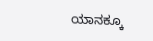ಯಾನಕ್ಕೂ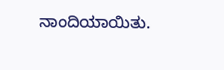ನಾಂದಿಯಾಯಿತು.